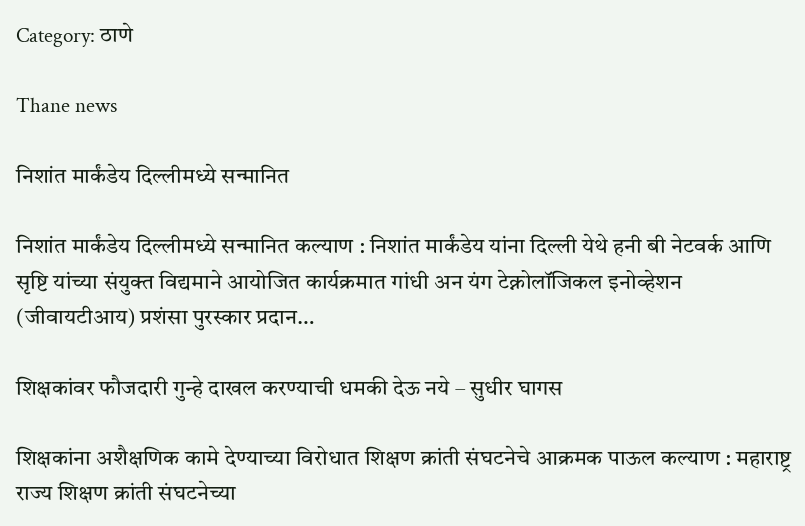Category: ठाणे

Thane news

निशांत मार्कंडेय दिल्लीमध्ये सन्मानित

निशांत मार्कंडेय दिल्लीमध्ये सन्मानित कल्याण : निशांत मार्कंडेय यांना दिल्ली येथे हनी बी नेटवर्क आणि सृष्टि यांच्या संयुक्त विद्यमाने आयोजित कार्यक्रमात गांधी अन यंग टेक्नोलॉजिकल इनोव्हेशन (जीवायटीआय) प्रशंसा पुरस्कार प्रदान…

शिक्षकांवर फौजदारी गुन्हे दाखल करण्याची धमकी देऊ नये – सुधीर घागस

शिक्षकांना अशैक्षणिक कामे देण्याच्या विरोधात शिक्षण क्रांती संघटनेचे आक्रमक पाऊल कल्याण : महाराष्ट्र राज्य शिक्षण क्रांती संघटनेच्या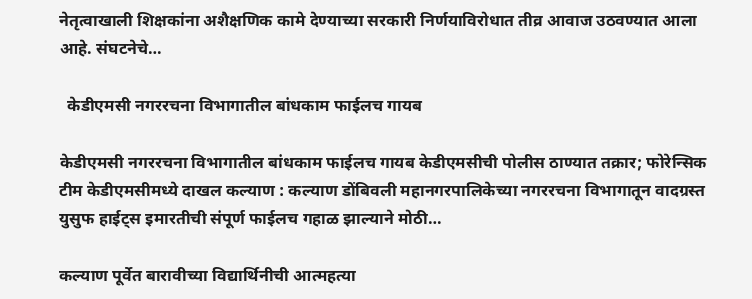नेतृत्वाखाली शिक्षकांना अशैक्षणिक कामे देण्याच्या सरकारी निर्णयाविरोधात तीव्र आवाज उठवण्यात आला आहे. संघटनेचे…

  केडीएमसी नगररचना विभागातील बांधकाम फाईलच गायब

केडीएमसी नगररचना विभागातील बांधकाम फाईलच गायब केडीएमसीची पोलीस ठाण्यात तक्रार; फोरेन्सिक टीम केडीएमसीमध्ये दाखल कल्याण : कल्याण डोंबिवली महानगरपालिकेच्या नगररचना विभागातून वादग्रस्त युसुफ हाईट्स इमारतीची संपूर्ण फाईलच गहाळ झाल्याने मोठी…

कल्याण पूर्वेत बारावीच्या विद्यार्थिनीची आत्महत्या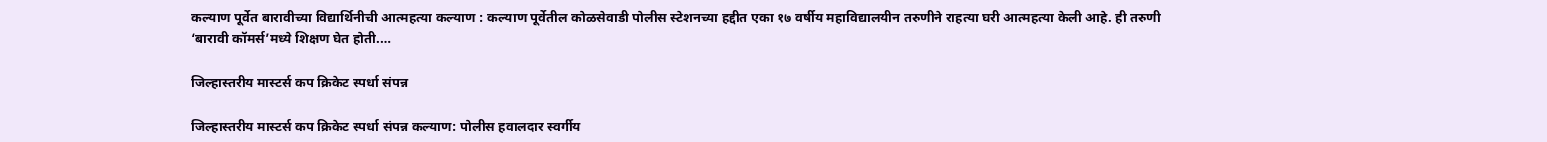कल्याण पूर्वेत बारावीच्या विद्यार्थिनीची आत्महत्या कल्याण : कल्याण पूर्वेतील कोळसेवाडी पोलीस स्टेशनच्या हद्दीत एका १७ वर्षीय महाविद्यालयीन तरुणीने राहत्या घरी आत्महत्या केली आहे. ही तरुणी ‘बारावी कॉमर्स’मध्ये शिक्षण घेत होती.…

जिल्हास्तरीय मास्टर्स कप क्रिकेट स्पर्धा संपन्न

जिल्हास्तरीय मास्टर्स कप क्रिकेट स्पर्धा संपन्न कल्याण: पोलीस हवालदार स्वर्गीय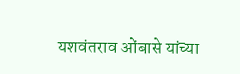यशवंतराव ओंबासे यांच्या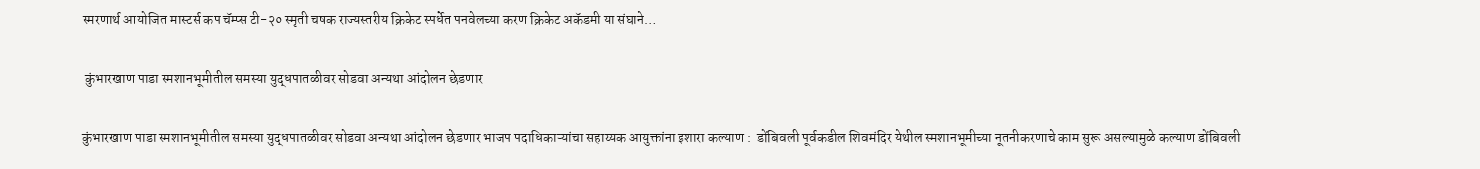स्मरणार्थ आयोजित मास्टर्स कप चॅम्प्स टी-२० स्मृती चषक राज्यस्तरीय क्रिकेट स्पर्धेत पनवेलच्या करण क्रिकेट अकॅडमी या संघाने…

 कुंभारखाण पाडा स्मशानभूमीतील समस्या युद्धपातळीवर सोडवा अन्यथा आंदोलन छेडणार

कुंभारखाण पाडा स्मशानभूमीतील समस्या युद्धपातळीवर सोडवा अन्यथा आंदोलन छेडणार भाजप पदाधिकाऱ्यांचा सहाय्यक आयुक्तांना इशारा कल्याण :  डोंबिवली पूर्वकडील शिवमंदिर येथील स्मशानभूमीच्या नूतनीकरणाचे काम सुरू असल्यामुळे कल्याण डोंबिवली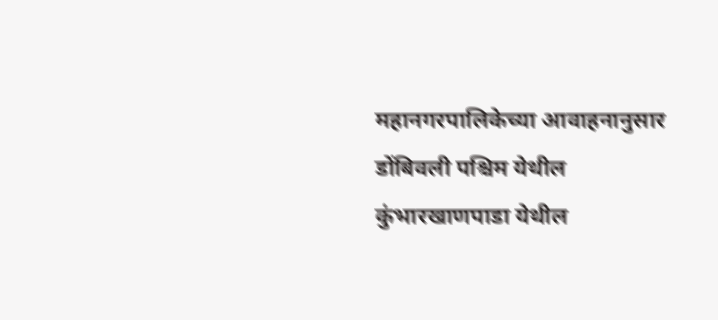महानगरपालिकेच्या आवाहनानुसार डोंबिवली पश्चिम येथील कुंभारखाणपाडा येथील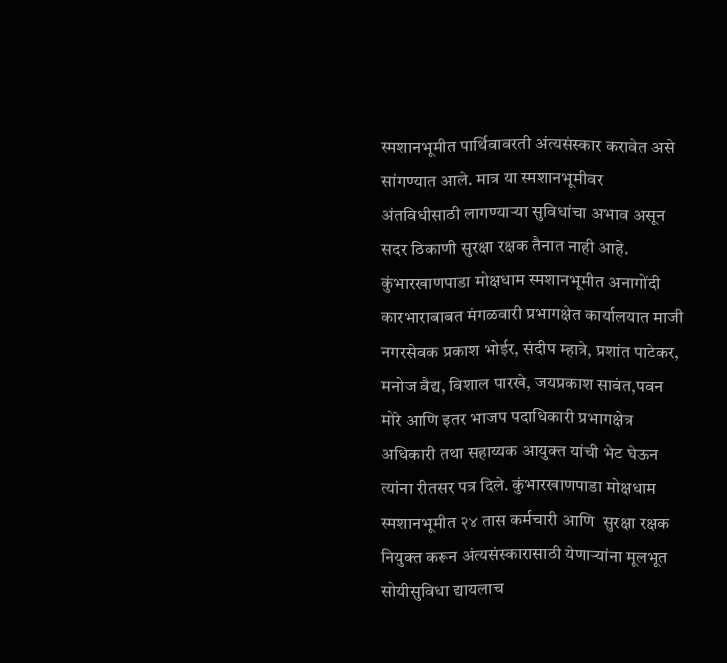स्मशानभूमीत पार्थिवावरती अंत्यसंस्कार करावेत असे सांगण्यात आले. मात्र या स्मशानभूमीवर अंतविधीसाठी लागण्याऱ्या सुविधांचा अभाव असून सदर ठिकाणी सुरक्षा रक्षक तैनात नाही आहे. कुंभारखाणपाडा मोक्षधाम स्मशानभूमीत अनागोंदी कारभाराबाबत मंगळवारी प्रभागक्षेत कार्यालयात माजी नगरसेवक प्रकाश भोईर, संदीप म्हात्रे, प्रशांत पाटेकर, मनोज वैद्य, विशाल पारखे, जयप्रकाश सावंत,पवन मोरे आणि इतर भाजप पदाधिकारी प्रभागक्षेत्र अधिकारी तथा सहाय्यक आयुक्त यांची भेट घेऊन त्यांना रीतसर पत्र दिले. कुंभारखाणपाडा मोक्षधाम स्मशानभूमीत २४ तास कर्मचारी आणि  सुरक्षा रक्षक नियुक्त करून अंत्यसंस्कारासाठी येणाऱ्यांना मूलभूत सोयीसुविधा द्यायलाच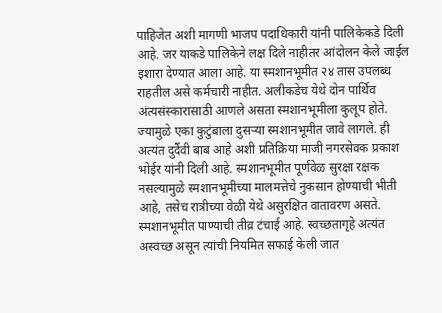पाहिजेत अशी मागणी भाजप पदाधिकारी यांनी पालिकेकडे दिली आहे. जर याकडे पालिकेने लक्ष दिले नाहीतर आंदोलन केले जाईल इशारा देण्यात आला आहे. या स्मशानभूमीत २४ तास उपलब्ध राहतील असे कर्मचारी नाहीत. अलीकडेच येथे दोन पार्थिव अंत्यसंस्कारासाठी आणले असता स्मशानभूमीला कुलूप होते. ज्यामुळे एका कुटुंबाला दुसऱ्या स्मशानभूमीत जावे लागले. ही अत्यंत दुर्दैवी बाब आहे अशी प्रतिक्रिया माजी नगरसेवक प्रकाश भोईर यांनी दिली आहे. स्मशानभूमीत पूर्णवेळ सुरक्षा रक्षक नसल्यामुळे स्मशानभूमीच्या मालमत्तेचे नुकसान होण्याची भीती आहे, तसेच रात्रीच्या वेळी येथे असुरक्षित वातावरण असते. स्मशानभूमीत पाण्याची तीव्र टंचाई आहे. स्वच्छतागृहे अत्यंत अस्वच्छ असून त्यांची नियमित सफाई केली जात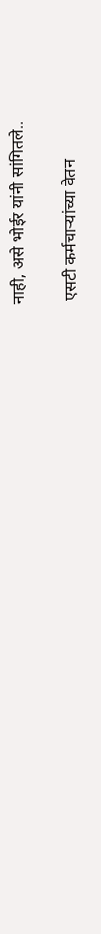नाही, असे भोईर यांनी सांगितले..

 एसटी कर्मचाऱ्यांच्या वेतन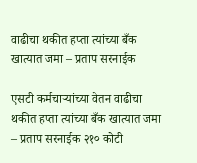वाढीचा थकीत हप्ता त्यांच्या बँक खात्यात जमा – प्रताप सरनाईक

एसटी कर्मचाऱ्यांच्या वेतन वाढीचा थकीत हप्ता त्यांच्या बँक खात्यात जमा – प्रताप सरनाईक २१० कोटी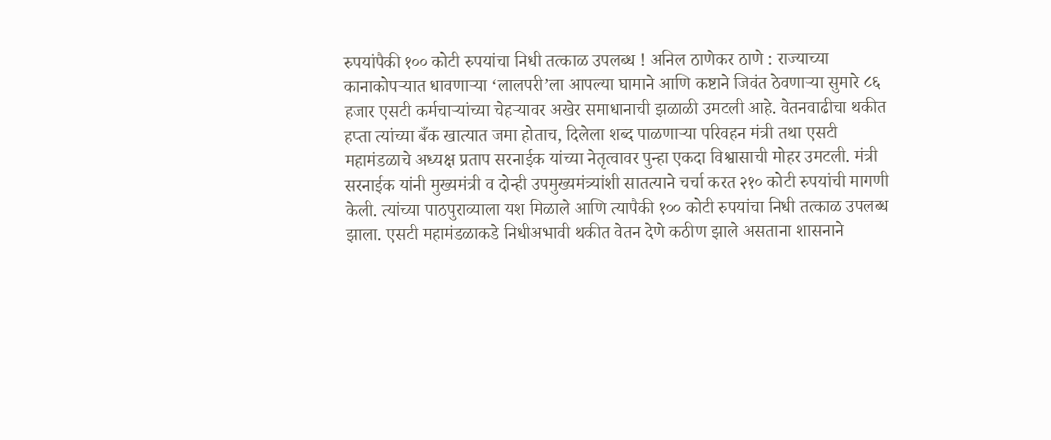रुपयांपैकी १०० कोटी रुपयांचा निधी तत्काळ उपलब्ध ! अनिल ठाणेकर ठाणे : राज्याच्या कानाकोपऱ्यात धावणाऱ्या ‘लालपरी’ला आपल्या घामाने आणि कष्टाने जिवंत ठेवणाऱ्या सुमारे ८६ हजार एसटी कर्मचाऱ्यांच्या चेहऱ्यावर अखेर समाधानाची झळाळी उमटली आहे. वेतनवाढीचा थकीत हप्ता त्यांच्या बँक खात्यात जमा होताच, दिलेला शब्द पाळणाऱ्या परिवहन मंत्री तथा एसटी महामंडळाचे अध्यक्ष प्रताप सरनाईक यांच्या नेतृत्वावर पुन्हा एकदा विश्वासाची मोहर उमटली. मंत्री सरनाईक यांनी मुख्यमंत्री व दोन्ही उपमुख्यमंत्र्यांशी सातत्याने चर्चा करत २१० कोटी रुपयांची मागणी केली. त्यांच्या पाठपुराव्याला यश मिळाले आणि त्यापैकी १०० कोटी रुपयांचा निधी तत्काळ उपलब्ध झाला. एसटी महामंडळाकडे निधीअभावी थकीत वेतन देणे कठीण झाले असताना शासनाने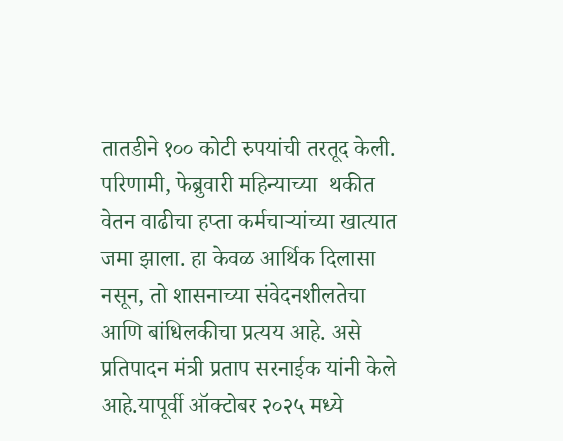तातडीने १०० कोटी रुपयांची तरतूद केली. परिणामी, फेब्रुवारी महिन्याच्या  थकीत वेतन वाढीचा हप्ता कर्मचाऱ्यांच्या खात्यात जमा झाला. हा केवळ आर्थिक दिलासा नसून, तो शासनाच्या संवेदनशीलतेचा आणि बांधिलकीचा प्रत्यय आहे. असे प्रतिपादन मंत्री प्रताप सरनाईक यांनी केले आहे.यापूर्वी ऑक्टोबर २०२५ मध्ये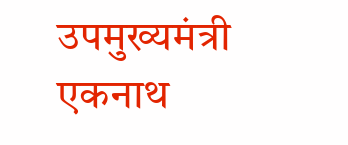उपमुख्यमंत्री एकनाथ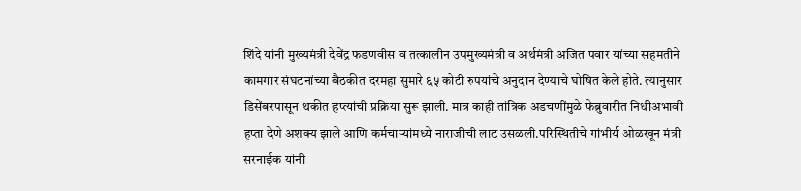शिंदे यांनी मुख्यमंत्री देवेंद्र फडणवीस व तत्कालीन उपमुख्यमंत्री व अर्थमंत्री अजित पवार यांच्या सहमतीने कामगार संघटनांच्या बैठकीत दरमहा सुमारे ६५ कोटी रुपयांचे अनुदान देण्याचे घोषित केले होते. त्यानुसार डिसेंबरपासून थकीत हप्त्यांची प्रक्रिया सुरू झाली. मात्र काही तांत्रिक अडचणींमुळे फेब्रुवारीत निधीअभावी हप्ता देणे अशक्य झाले आणि कर्मचाऱ्यांमध्ये नाराजीची लाट उसळली.परिस्थितीचे गांभीर्य ओळखून मंत्री सरनाईक यांनी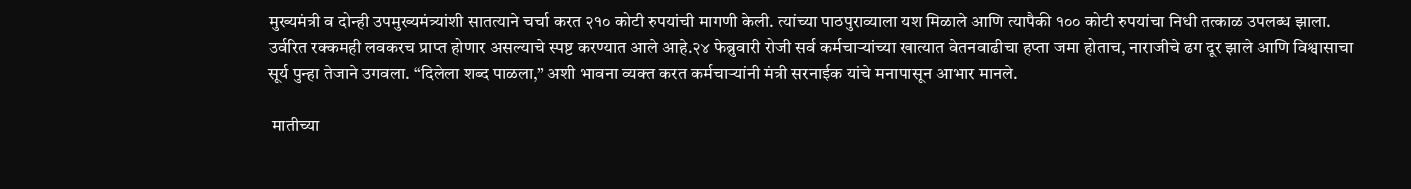मुख्यमंत्री व दोन्ही उपमुख्यमंत्र्यांशी सातत्याने चर्चा करत २१० कोटी रुपयांची मागणी केली. त्यांच्या पाठपुराव्याला यश मिळाले आणि त्यापैकी १०० कोटी रुपयांचा निधी तत्काळ उपलब्ध झाला. उर्वरित रक्कमही लवकरच प्राप्त होणार असल्याचे स्पष्ट करण्यात आले आहे.२४ फेब्रुवारी रोजी सर्व कर्मचाऱ्यांच्या खात्यात वेतनवाढीचा हप्ता जमा होताच, नाराजीचे ढग दूर झाले आणि विश्वासाचा सूर्य पुन्हा तेजाने उगवला. “दिलेला शब्द पाळला,” अशी भावना व्यक्त करत कर्मचाऱ्यांनी मंत्री सरनाईक यांचे मनापासून आभार मानले.

 मातीच्या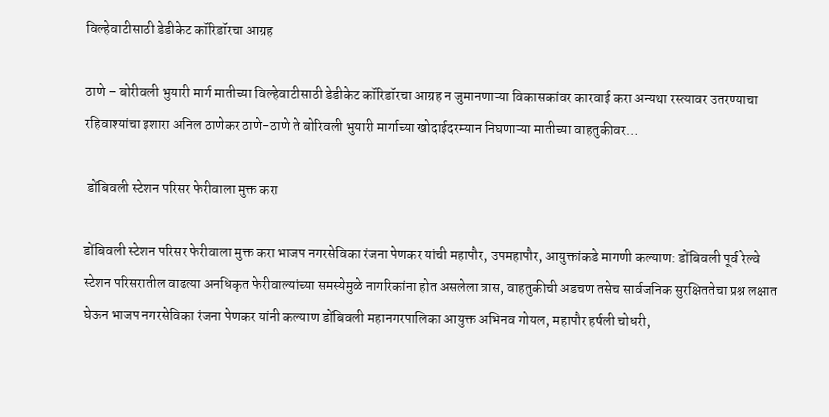विल्हेवाटीसाठी डेडीकेट कॉरिडॉरचा आग्रह

ठाणे – बोरीवली भुयारी मार्ग मातीच्या विल्हेवाटीसाठी डेडीकेट कॉरिडॉरचा आग्रह न जुमानणाऱ्या विकासकांवर कारवाई करा अन्यथा रस्त्यावर उतरण्याचा रहिवाश्यांचा इशारा अनिल ठाणेकर ठाणे-ठाणे ते बोरिवली भुयारी मार्गाच्या खोदाईदरम्यान निघणाऱ्या मातीच्या वाहतुकीवर…

 डोंबिवली स्टेशन परिसर फेरीवाला मुक्त करा

डोंबिवली स्टेशन परिसर फेरीवाला मुक्त करा भाजप नगरसेविका रंजना पेणकर यांची महापौर, उपमहापौर, आयुक्तांकडे मागणी कल्याण: डोंबिवली पूर्व रेल्वे स्टेशन परिसरातील वाढत्या अनधिकृत फेरीवाल्यांच्या समस्येमुळे नागरिकांना होत असलेला त्रास, वाहतुकीची अडचण तसेच सार्वजनिक सुरक्षिततेचा प्रश्न लक्षात घेऊन भाजप नगरसेविका रंजना पेणकर यांनी कल्याण डोंबिवली महानगरपालिका आयुक्त अभिनव गोयल, महापौर हर्षली चोधरी,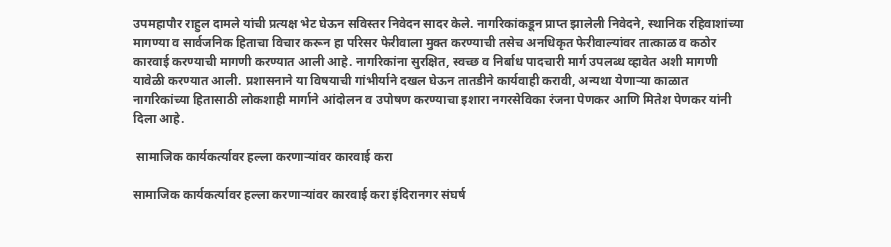उपमहापौर राहुल दामले यांची प्रत्यक्ष भेट घेऊन सविस्तर निवेदन सादर केले. नागरिकांकडून प्राप्त झालेली निवेदने, स्थानिक रहिवाशांच्या मागण्या व सार्वजनिक हिताचा विचार करून हा परिसर फेरीवाला मुक्त करण्याची तसेच अनधिकृत फेरीवाल्यांवर तात्काळ व कठोर कारवाई करण्याची मागणी करण्यात आली आहे. नागरिकांना सुरक्षित, स्वच्छ व निर्बाध पादचारी मार्ग उपलब्ध व्हावेत अशी मागणी यावेळी करण्यात आली. प्रशासनाने या विषयाची गांभीर्याने दखल घेऊन तातडीने कार्यवाही करावी, अन्यथा येणाऱ्या काळात नागरिकांच्या हितासाठी लोकशाही मार्गाने आंदोलन व उपोषण करण्याचा इशारा नगरसेविका रंजना पेणकर आणि मितेश पेणकर यांनी दिला आहे.

 सामाजिक कार्यकर्त्यावर हल्ला करणाऱ्यांवर कारवाई करा

सामाजिक कार्यकर्त्यावर हल्ला करणाऱ्यांवर कारवाई करा इंदिरानगर संघर्ष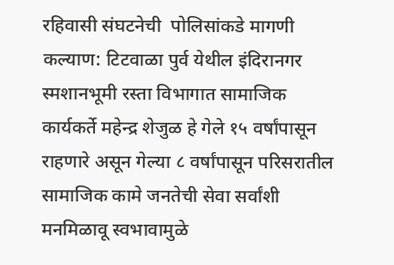रहिवासी संघटनेची  पोलिसांकडे मागणी कल्याण: टिटवाळा पुर्व येथील इंदिरानगर स्मशानभूमी रस्ता विभागात सामाजिक कार्यकर्ते महेन्द्र शेजुळ हे गेले १५ वर्षांपासून राहणारे असून गेल्या ८ वर्षांपासून परिसरातील सामाजिक कामे जनतेची सेवा सर्वांशी मनमिळावू स्वभावामुळे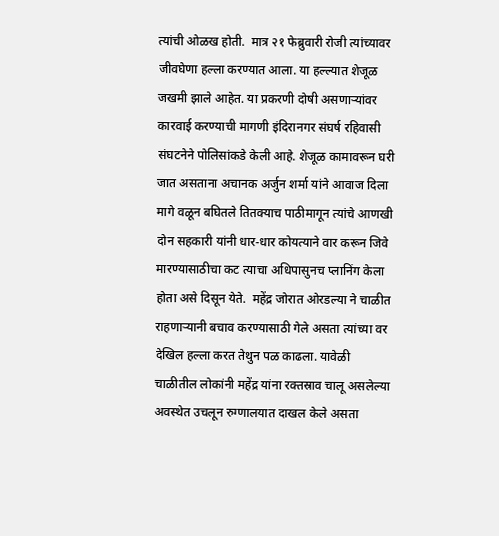त्यांची ओळख होती.  मात्र २१ फेब्रुवारी रोजी त्यांच्यावर जीवघेणा हल्ला करण्यात आला. या हल्ल्यात शेजूळ जखमी झाले आहेत. या प्रकरणी दोषी असणाऱ्यांवर कारवाई करण्याची मागणी इंदिरानगर संघर्ष रहिवासी संघटनेने पोलिसांकडे केली आहे. शेजूळ कामावरून घरी जात असताना अचानक अर्जुन शर्मा यांने आवाज दिला मागे वळून बघितले तितक्याच पाठीमागून त्यांचे आणखी दोन सहकारी यांनी धार-धार कोयत्याने वार करून जिवे मारण्यासाठीचा कट त्याचा अधिपासुनच प्लानिंग केला होता असे दिसून येते.  महेंद्र जोरात ओरडल्या ने चाळीत राहणाऱ्यानी बचाव करण्यासाठी गेले असता त्यांच्या वर देखिल हल्ला करत तेथुन पळ काढला. यावेळी  चाळीतील लोकांनी महेंद्र यांना रक्तस्राव चालू असलेल्या अवस्थेत उचलून रुग्णालयात दाखल केले असता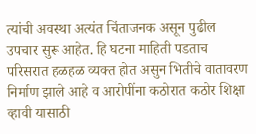त्यांची अवस्था अत्यंत चिंताजनक असून पुढील उपचार सुरू आहेत. हि घटना माहिती पडताच परिसरात हळहळ व्यक्त होत असुन भितीचे वातावरण निर्माण झाले आहे व आरोपींना कठोरात कठोर शिक्षा व्हावी यासाठी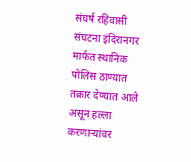संघर्ष रहिवासी संघटना इंदिरानगर मार्फत स्थानिक पोलिस ठाण्यात तक्रार देण्यात आले असून हल्ला करणाऱ्यांवर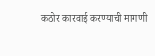कठोर कारवाई करण्याची मागणी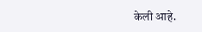केली आहे.